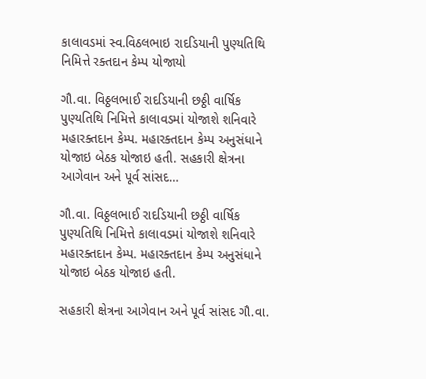કાલાવડમાં સ્વ.વિઠલભાઇ રાદડિયાની પુણ્યતિથિ નિમિત્તે રક્તદાન કેમ્પ યોજાયો

ગૌ.વા. વિઠ્ઠલભાઈ રાદડિયાની છઠ્ઠી વાર્ષિક પુણ્યતિથિ નિમિત્તે કાલાવડમાં યોજાશે શનિવારે મહારક્તદાન કેમ્પ. મહારક્તદાન કેમ્પ અનુસંધાને યોજાઇ બેઠક યોજાઇ હતી. સહકારી ક્ષેત્રના આગેવાન અને પૂર્વ સાંસદ…

ગૌ.વા. વિઠ્ઠલભાઈ રાદડિયાની છઠ્ઠી વાર્ષિક પુણ્યતિથિ નિમિત્તે કાલાવડમાં યોજાશે શનિવારે મહારક્તદાન કેમ્પ. મહારક્તદાન કેમ્પ અનુસંધાને યોજાઇ બેઠક યોજાઇ હતી.

સહકારી ક્ષેત્રના આગેવાન અને પૂર્વ સાંસદ ગૌ.વા.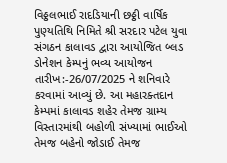વિઠ્ઠલભાઈ રાદડિયાની છઠ્ઠી વાર્ષિક પુણ્યતિથિ નિમિતે શ્રી સરદાર પટેલ યુવા સંગઠન કાલાવડ દ્વારા આયોજિત બ્લડ ડોનેશન કેમ્પનું ભવ્ય આયોજન તારીખ:-26/07/2025 ને શનિવારે કરવામાં આવ્યું છે. આ મહારક્તદાન કેમ્પમાં કાલાવડ શહેર તેમજ ગ્રામ્ય વિસ્તારમાંથી બહોળી સંખ્યામાં ભાઈઓ તેમજ બહેનો જોડાઈ તેમજ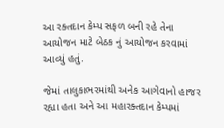આ રક્તદાન કેમ્પ સફળ બની રહે તેના આયોજન માટે બેઠક નું આયોજન કરવામાં આવ્યું હતું.

જેમાં તાલુકાભરમાંથી અનેક આગેવાનો હાજર રહ્યા હતા અને આ મહારક્તદાન કેમ્પમાં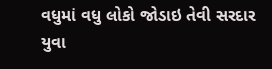વધુમાં વધુ લોકો જોડાઇ તેવી સરદાર યુવા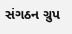સંગઠન ગ્રુપ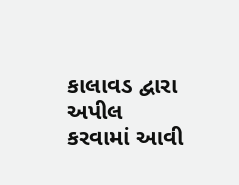કાલાવડ દ્વારા અપીલ કરવામાં આવી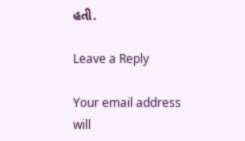હતી.

Leave a Reply

Your email address will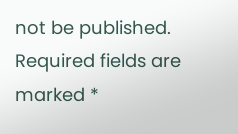not be published. Required fields are marked *